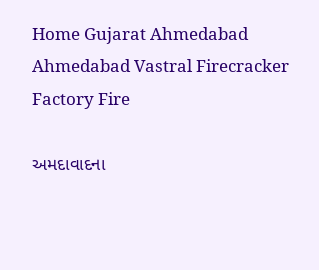Home Gujarat Ahmedabad Ahmedabad Vastral Firecracker Factory Fire

અમદાવાદના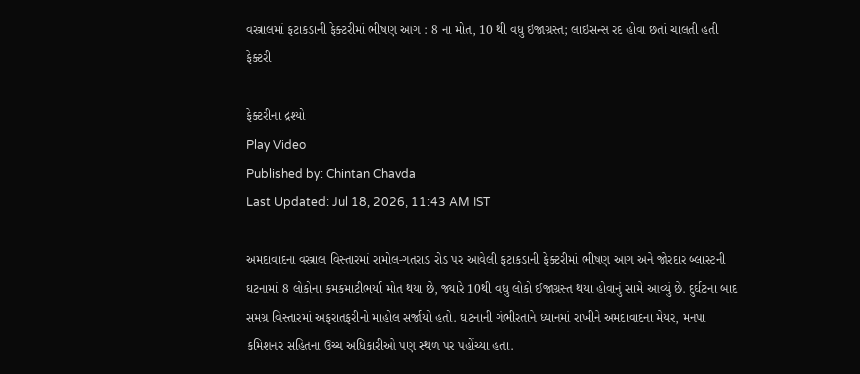વસ્ત્રાલમાં ફટાકડાની ફેક્ટરીમાં ભીષણ આગ : 8 ના મોત, 10 થી વધુ ઇજાગ્રસ્ત; લાઇસન્સ રદ હોવા છતાં ચાલતી હતી ફેક્ટરી

ફેક્ટરીના દ્રશ્યો
Play Video
Published by: Chintan Chavda
Last Updated: Jul 18, 2026, 11:43 AM IST

અમદાવાદના વસ્ત્રાલ વિસ્તારમાં રામોલ-ગતરાડ રોડ પર આવેલી ફટાકડાની ફેક્ટરીમાં ભીષણ આગ અને જોરદાર બ્લાસ્ટની ઘટનામાં 8 લોકોના કમકમાટીભર્યા મોત થયા છે, જ્યારે 10થી વધુ લોકો ઈજાગ્રસ્ત થયા હોવાનું સામે આવ્યું છે. દુર્ઘટના બાદ સમગ્ર વિસ્તારમાં અફરાતફરીનો માહોલ સર્જાયો હતો. ઘટનાની ગંભીરતાને ધ્યાનમાં રાખીને અમદાવાદના મેયર, મનપા કમિશનર સહિતના ઉચ્ચ અધિકારીઓ પણ સ્થળ પર પહોંચ્યા હતા.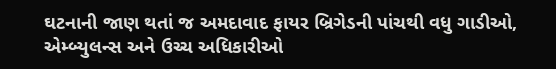ઘટનાની જાણ થતાં જ અમદાવાદ ફાયર બ્રિગેડની પાંચથી વધુ ગાડીઓ, એમ્બ્યુલન્સ અને ઉચ્ચ અધિકારીઓ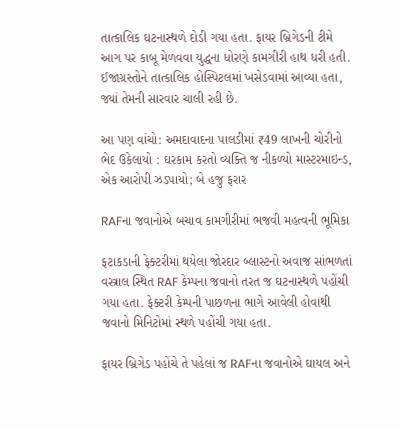તાત્કાલિક ઘટનાસ્થળે દોડી ગયા હતા. ફાયર બ્રિગેડની ટીમે આગ પર કાબૂ મેળવવા યુદ્ધના ધોરણે કામગીરી હાથ ધરી હતી. ઈજાગ્રસ્તોને તાત્કાલિક હોસ્પિટલમાં ખસેડવામાં આવ્યા હતા, જ્યાં તેમની સારવાર ચાલી રહી છે.

આ પણ વાંચો: અમદાવાદના પાલડીમાં ₹49 લાખની ચોરીનો ભેદ ઉકેલાયો : ઘરકામ કરતો વ્યક્તિ જ નીકળ્યો માસ્ટરમાઇન્ડ, એક આરોપી ઝડપાયો; બે હજુ ફરાર

RAFના જવાનોએ બચાવ કામગીરીમાં ભજવી મહત્વની ભૂમિકા

ફટાકડાની ફેક્ટરીમાં થયેલા જોરદાર બ્લાસ્ટનો અવાજ સાંભળતાં વસ્ત્રાલ સ્થિત RAF કેમ્પના જવાનો તરત જ ઘટનાસ્થળે પહોંચી ગયા હતા. ફેક્ટરી કેમ્પની પાછળના ભાગે આવેલી હોવાથી જવાનો મિનિટોમાં સ્થળે પહોંચી ગયા હતા.

ફાયર બ્રિગેડ પહોંચે તે પહેલાં જ RAFના જવાનોએ ઘાયલ અને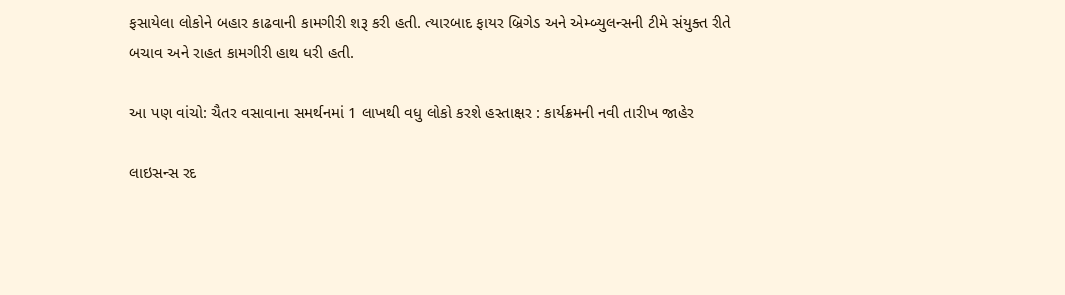ફસાયેલા લોકોને બહાર કાઢવાની કામગીરી શરૂ કરી હતી. ત્યારબાદ ફાયર બ્રિગેડ અને એમ્બ્યુલન્સની ટીમે સંયુક્ત રીતે બચાવ અને રાહત કામગીરી હાથ ધરી હતી.

આ પણ વાંચો: ચૈતર વસાવાના સમર્થનમાં 1 લાખથી વધુ લોકો કરશે હસ્તાક્ષર : કાર્યક્રમની નવી તારીખ જાહેર

લાઇસન્સ રદ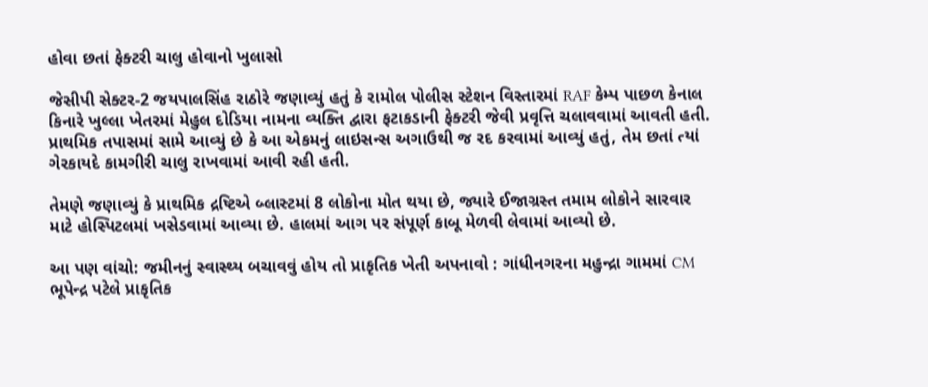હોવા છતાં ફેક્ટરી ચાલુ હોવાનો ખુલાસો

જેસીપી સેક્ટર-2 જયપાલસિંહ રાઠોરે જણાવ્યું હતું કે રામોલ પોલીસ સ્ટેશન વિસ્તારમાં RAF કેમ્પ પાછળ કેનાલ કિનારે ખુલ્લા ખેતરમાં મેહુલ દોડિયા નામના વ્યક્તિ દ્વારા ફટાકડાની ફેક્ટરી જેવી પ્રવૃત્તિ ચલાવવામાં આવતી હતી. પ્રાથમિક તપાસમાં સામે આવ્યું છે કે આ એકમનું લાઇસન્સ અગાઉથી જ રદ કરવામાં આવ્યું હતું, તેમ છતાં ત્યાં ગેરકાયદે કામગીરી ચાલુ રાખવામાં આવી રહી હતી.

તેમણે જણાવ્યું કે પ્રાથમિક દ્રષ્ટિએ બ્લાસ્ટમાં 8 લોકોના મોત થયા છે, જ્યારે ઈજાગ્રસ્ત તમામ લોકોને સારવાર માટે હોસ્પિટલમાં ખસેડવામાં આવ્યા છે. હાલમાં આગ પર સંપૂર્ણ કાબૂ મેળવી લેવામાં આવ્યો છે.

આ પણ વાંચો: જમીનનું સ્વાસ્થ્ય બચાવવું હોય તો પ્રાકૃતિક ખેતી અપનાવો : ગાંધીનગરના મહુન્દ્રા ગામમાં CM ભૂપેન્દ્ર પટેલે પ્રાકૃતિક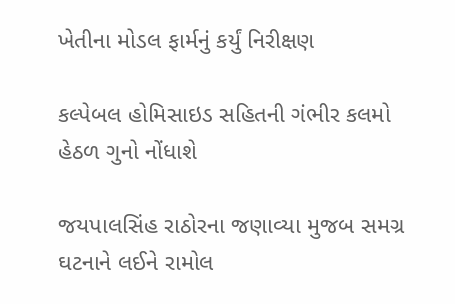ખેતીના મોડલ ફાર્મનું કર્યું નિરીક્ષણ

કલ્પેબલ હોમિસાઇડ સહિતની ગંભીર કલમો હેઠળ ગુનો નોંધાશે

જયપાલસિંહ રાઠોરના જણાવ્યા મુજબ સમગ્ર ઘટનાને લઈને રામોલ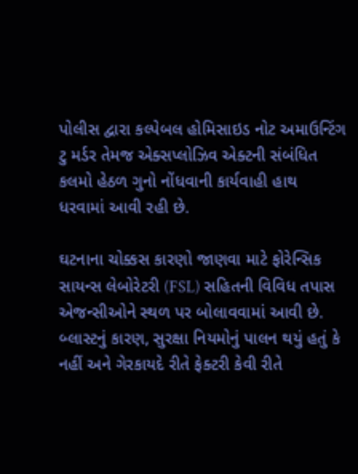પોલીસ દ્વારા કલ્પેબલ હોમિસાઇડ નોટ અમાઉન્ટિંગ ટુ મર્ડર તેમજ એક્સપ્લોઝિવ એક્ટની સંબંધિત કલમો હેઠળ ગુનો નોંધવાની કાર્યવાહી હાથ ધરવામાં આવી રહી છે.

ઘટનાના ચોક્કસ કારણો જાણવા માટે ફોરેન્સિક સાયન્સ લેબોરેટરી (FSL) સહિતની વિવિધ તપાસ એજન્સીઓને સ્થળ પર બોલાવવામાં આવી છે. બ્લાસ્ટનું કારણ, સુરક્ષા નિયમોનું પાલન થયું હતું કે નહીં અને ગેરકાયદે રીતે ફેક્ટરી કેવી રીતે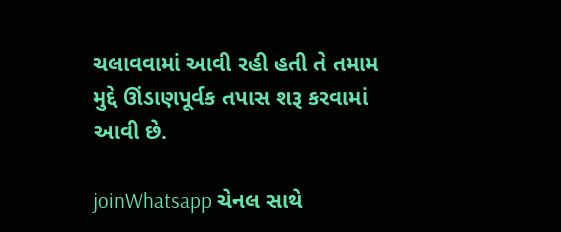ચલાવવામાં આવી રહી હતી તે તમામ મુદ્દે ઊંડાણપૂર્વક તપાસ શરૂ કરવામાં આવી છે.

joinWhatsapp ચેનલ સાથે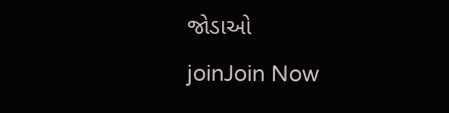જોડાઓ
joinJoin Now